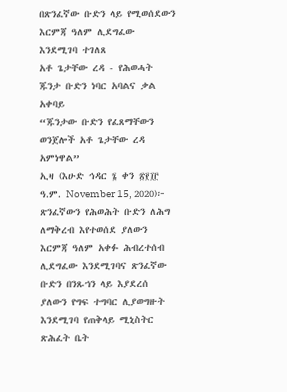በጽንፈኛው ቡድን ላይ የሚወሰደውን እርምጃ ዓለም ሊደግፈው እንደሚገባ ተገለጸ
አቶ ጌታቸው ረዳ - የሕወሓት ጁንታ ቡድን ነባር አባልና ቃል አቀባይ
“ጁንታው ቡድን የፈጸማቸውን ወንጀሎች አቶ ጌታቸው ረዳ አምነዋል”
ኢዛ (እሁድ ኅዳር ፮ ቀን ፳፻፲፫ ዓ.ም. November 15, 2020)፦ ጽንፈኛውን የሕወሕት ቡድን ለሕግ ለማቅረብ እየተወሰደ ያለውን እርምጃ ዓለም አቀፉ ሕብረተሰብ ሊደግፈው እንደሚገባና ጽንፈኛው ቡድን በንጹኀን ላይ እያደረሰ ያለውን የግፍ ተግባር ሊያወግዙት እንደሚገባ የጠቅላይ ሚኒስትር ጽሕፈት ቤት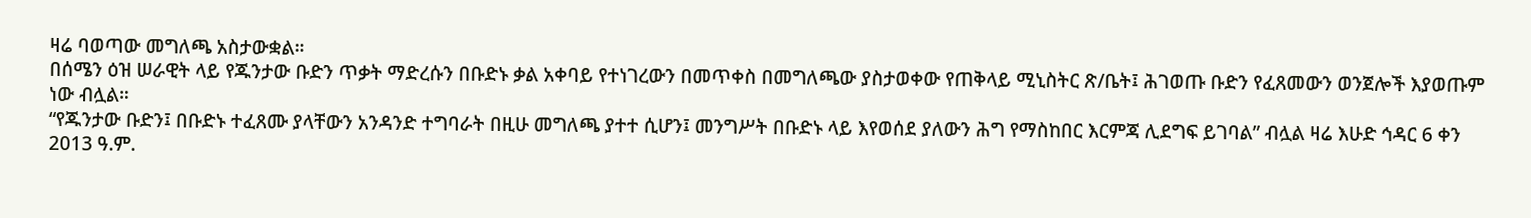ዛሬ ባወጣው መግለጫ አስታውቋል።
በሰሜን ዕዝ ሠራዊት ላይ የጁንታው ቡድን ጥቃት ማድረሱን በቡድኑ ቃል አቀባይ የተነገረውን በመጥቀስ በመግለጫው ያስታወቀው የጠቅላይ ሚኒስትር ጽ/ቤት፤ ሕገወጡ ቡድን የፈጸመውን ወንጀሎች እያወጡም ነው ብሏል።
“የጁንታው ቡድን፤ በቡድኑ ተፈጸሙ ያላቸውን አንዳንድ ተግባራት በዚሁ መግለጫ ያተተ ሲሆን፤ መንግሥት በቡድኑ ላይ እየወሰደ ያለውን ሕግ የማስከበር እርምጃ ሊደግፍ ይገባል” ብሏል ዛሬ እሁድ ኅዳር 6 ቀን 2013 ዓ.ም.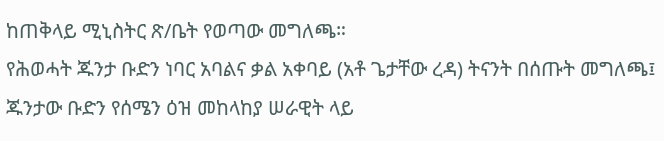ከጠቅላይ ሚኒስትር ጽ/ቤት የወጣው መግለጫ።
የሕወሓት ጁንታ ቡድን ነባር አባልና ቃል አቀባይ (አቶ ጌታቸው ረዳ) ትናንት በሰጡት መግለጫ፤ ጁንታው ቡድን የሰሜን ዕዝ መከላከያ ሠራዊት ላይ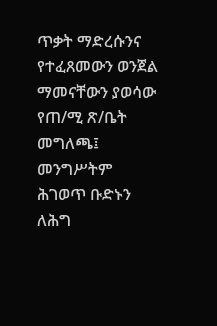ጥቃት ማድረሱንና የተፈጸመውን ወንጀል ማመናቸውን ያወሳው የጠ/ሚ ጽ/ቤት መግለጫ፤ መንግሥትም ሕገወጥ ቡድኑን ለሕግ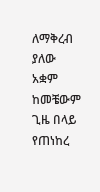ለማቅረብ ያለው አቋም ከመቼውም ጊዜ በላይ የጠነከረ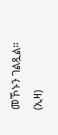መኾኑን ገልጿል። (ኢዛ)